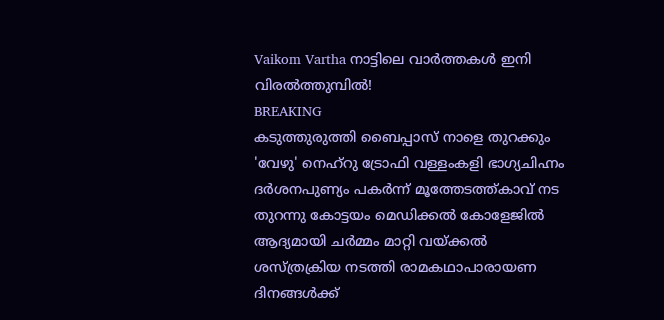Vaikom Vartha നാട്ടിലെ വാർത്തകൾ ഇനി വിരൽത്തുമ്പിൽ!
BREAKING
കടുത്തുരുത്തി ബൈപ്പാസ് നാളെ തുറക്കും 'വേഴു' നെഹ്‌റു ട്രോഫി വള്ളംകളി ഭാഗ്യചിഹ്നം ദർശനപുണ്യം പകർന്ന് മൂത്തേടത്ത്കാവ് നട തുറന്നു കോട്ടയം മെഡിക്കൽ കോളേജിൽ ആദ്യമായി ചർമ്മം മാറ്റി വയ്ക്കൽ ശസ്ത്രക്രിയ നടത്തി രാമകഥാപാരായണ ദിനങ്ങൾക്ക്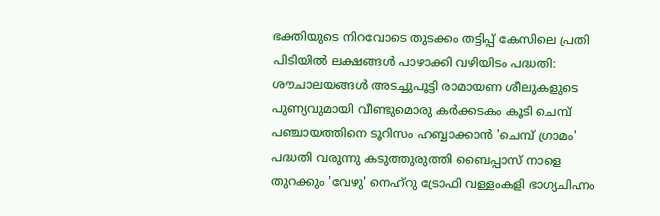ഭക്തിയുടെ നിറവോടെ തുടക്കം തട്ടിപ്പ് കേസിലെ പ്രതി പിടിയിൽ ലക്ഷങ്ങൾ പാഴാക്കി വഴിയിടം പദ്ധതി: ശൗചാലയങ്ങൾ അടച്ചുപൂട്ടി രാമായണ ശീലുകളുടെ പുണ്യവുമായി വീണ്ടുമൊരു കർക്കടകം കൂടി ചെമ്പ് പഞ്ചായത്തിനെ ടൂറിസം ഹബ്ബാക്കാൻ 'ചെമ്പ് ഗ്രാമം' പദ്ധതി വരുന്നു കടുത്തുരുത്തി ബൈപ്പാസ് നാളെ തുറക്കും 'വേഴു' നെഹ്‌റു ട്രോഫി വള്ളംകളി ഭാഗ്യചിഹ്നം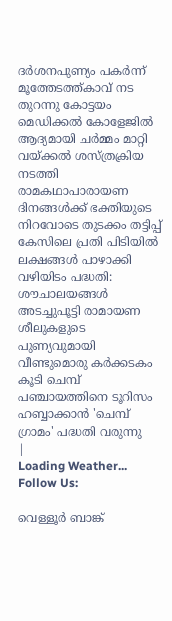ദർശനപുണ്യം പകർന്ന് മൂത്തേടത്ത്കാവ് നട തുറന്നു കോട്ടയം മെഡിക്കൽ കോളേജിൽ ആദ്യമായി ചർമ്മം മാറ്റി വയ്ക്കൽ ശസ്ത്രക്രിയ നടത്തി രാമകഥാപാരായണ ദിനങ്ങൾക്ക് ഭക്തിയുടെ നിറവോടെ തുടക്കം തട്ടിപ്പ് കേസിലെ പ്രതി പിടിയിൽ ലക്ഷങ്ങൾ പാഴാക്കി വഴിയിടം പദ്ധതി: ശൗചാലയങ്ങൾ അടച്ചുപൂട്ടി രാമായണ ശീലുകളുടെ പുണ്യവുമായി വീണ്ടുമൊരു കർക്കടകം കൂടി ചെമ്പ് പഞ്ചായത്തിനെ ടൂറിസം ഹബ്ബാക്കാൻ 'ചെമ്പ് ഗ്രാമം' പദ്ധതി വരുന്നു
|
Loading Weather...
Follow Us:

വെള്ളൂർ ബാങ്ക്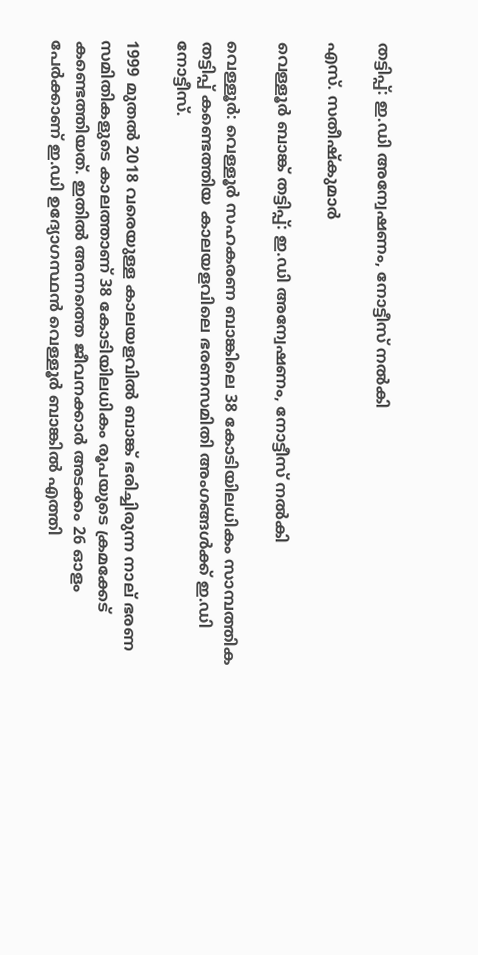തട്ടിപ്പ്: ഇ.ഡി അന്വേഷണം, നോട്ടീസ് നൽകി

എസ്. സതീഷ്കുമാർ

വെള്ളൂർ ബാങ്ക് തട്ടിപ്പ്: ഇ.ഡി അന്വേഷണം, നോട്ടീസ് നൽകി

വെള്ളൂർ: വെള്ളൂർ സഹകരണ ബാങ്കിലെ 38 കോടിയിലധികം സാമ്പത്തിക തട്ടിപ്പ് കണ്ടെത്തിയ കാലയളവിലെ ഭരണസമിതി അംഗങ്ങൾക്ക് ഇ.ഡി നോട്ടീസ്.

1999 മുതൽ 2018 വരെയുള്ള കാലയളവിൽ ബാങ്ക് ഭരിച്ചിരുന്ന നാല് ഭരണ സമിതികളുടെ കാലത്താണ് 38 കോടിയിലധികം രൂപയുടെ ക്രമക്കേട് കണ്ടെത്തിയത്. ഇതിൽ അന്നത്തെ ജീവനക്കാർ അടക്കം 26 ഓളം പേർക്കാണ് ഇ.ഡി ഉദ്യോഗസ്ഥൻ വെള്ളൂർ ബാങ്കിൽ എത്തി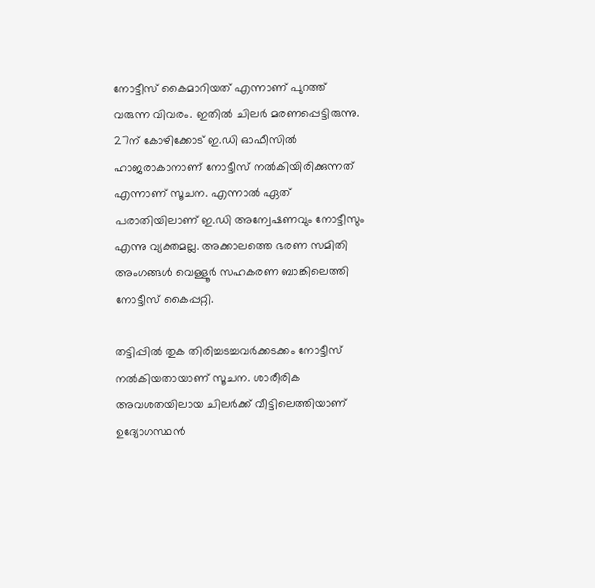നോട്ടീസ് കൈമാറിയത് എന്നാണ് പുറത്ത് വരുന്ന വിവരം. ഇതിൽ ചിലർ മരണപ്പെട്ടിരുന്നു. 27ന് കോഴിക്കോട് ഇ.ഡി ഓഫീസിൽ ഹാജരാകാനാണ് നോട്ടീസ് നൽകിയിരിക്കുന്നത് എന്നാണ് സൂചന. എന്നാൽ ഏത് പരാതിയിലാണ് ഇ.ഡി അന്വേഷണവും നോട്ടീസും എന്നു വ്യക്തമല്ല. അക്കാലത്തെ ഭരണ സമിതി അംഗങ്ങൾ വെള്ളൂർ സഹകരണ ബാങ്കിലെത്തി നോട്ടീസ് കൈപ്പറ്റി.

തട്ടിപ്പിൽ തുക തിരിച്ചടച്ചവർക്കടക്കം നോട്ടീസ് നൽകിയതായാണ് സൂചന. ശാരീരിക അവശതയിലായ ചിലർക്ക് വീട്ടിലെത്തിയാണ് ഉദ്യോഗസ്ഥൻ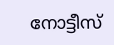നോട്ടീസ്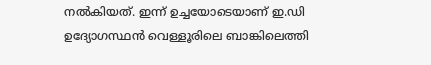നൽകിയത്. ഇന്ന് ഉച്ചയോടെയാണ് ഇ.ഡി ഉദ്യോഗസ്ഥൻ വെള്ളൂരിലെ ബാങ്കിലെത്തി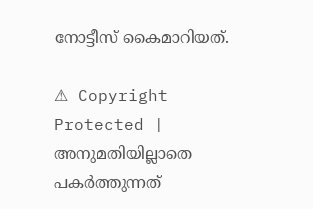നോട്ടീസ് കൈമാറിയത്.

⚠ Copyright Protected | അനുമതിയില്ലാതെ പകർത്തുന്നത്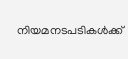നിയമനടപടികൾക്ക്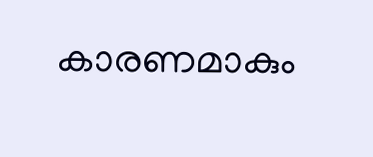കാരണമാകും